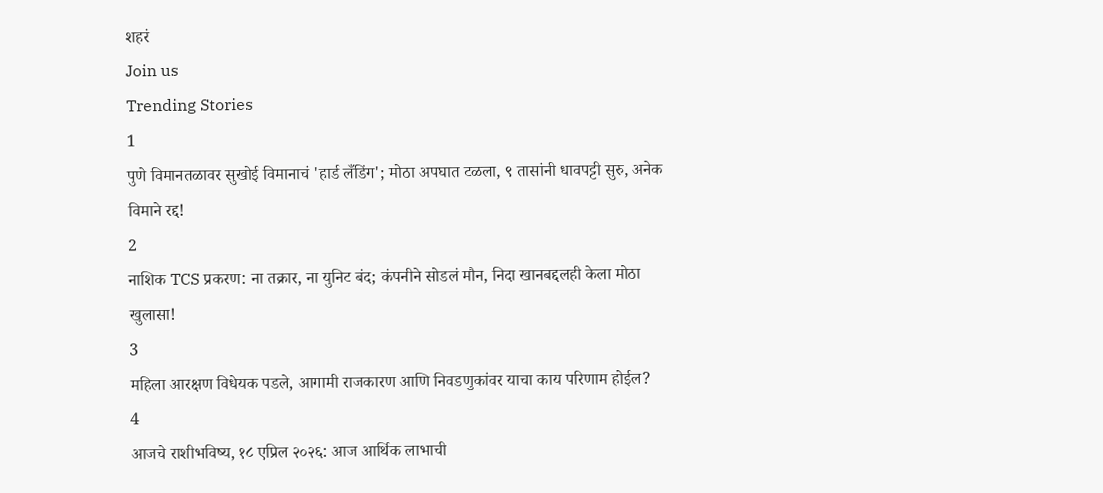शहरं
Join us
Trending Stories
1
पुणे विमानतळावर सुखोई विमानाचं 'हार्ड लँडिंग'; मोठा अपघात टळला, ९ तासांनी धावपट्टी सुरु, अनेक विमाने रद्द!
2
नाशिक TCS प्रकरण: ना तक्रार, ना युनिट बंद; कंपनीने सोडलं मौन, निदा खानबद्दलही केला मोठा खुलासा!
3
महिला आरक्षण विधेयक पडले, आगामी राजकारण आणि निवडणुकांवर याचा काय परिणाम होईल?
4
आजचे राशीभविष्य, १८ एप्रिल २०२६: आज आर्थिक लाभाची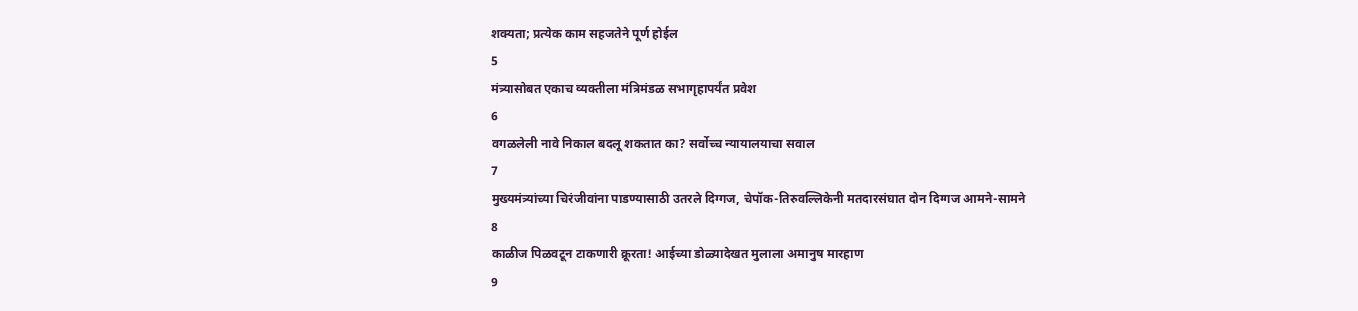शक्यता; प्रत्येक काम सहजतेने पूर्ण होईल
5
मंत्र्यासोबत एकाच व्यक्तीला मंत्रिमंडळ सभागृहापर्यंत प्रवेश
6
वगळलेली नावे निकाल बदलू शकतात का? सर्वोच्च न्यायालयाचा सवाल
7
मुख्यमंत्र्यांच्या चिरंजीवांना पाडण्यासाठी उतरले दिग्गज, चेपॉक-तिरुवल्लिकेनी मतदारसंघात दोन दिग्गज आमने-सामने
8
काळीज पिळवटून टाकणारी क्रूरता! आईच्या डोळ्यादेखत मुलाला अमानुष मारहाण
9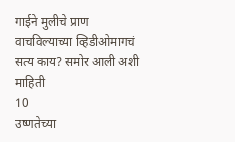गाईने मुलीचे प्राण वाचविल्याच्या व्हिडीओमागचं सत्य काय? समोर आली अशी माहिती
10
उष्णतेच्या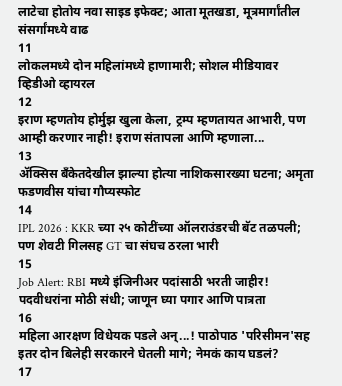लाटेचा होतोय नवा साइड इफेक्ट; आता मूतखडा, मूत्रमार्गांतील संसर्गांमध्ये वाढ
11
लोकलमध्ये दोन महिलांमध्ये हाणामारी; सोशल मीडियावर व्हिडीओ व्हायरल
12
इराण म्हणतोय होर्मुझ खुला केला, ट्रम्प म्हणतायत आभारी, पण आम्ही करणार नाही! इराण संतापला आणि म्हणाला...
13
ॲक्सिस बँकेतदेखील झाल्या होत्या नाशिकसारख्या घटना; अमृता फडणवीस यांचा गौप्यस्फोट
14
IPL 2026 : KKR च्या २५ कोटींच्या ऑलराउंडरची बॅट तळपली; पण शेवटी गिलसह GT चा संघच ठरला भारी
15
Job Alert: RBI मध्ये इंजिनीअर पदांसाठी भरती जाहीर! पदवीधरांना मोठी संधी; जाणून घ्या पगार आणि पात्रता
16
महिला आरक्षण विधेयक पडले अन्...! पाठोपाठ 'परिसीमन'सह इतर दोन बिलेही सरकारने घेतली मागे; नेमकं काय घडलं?
17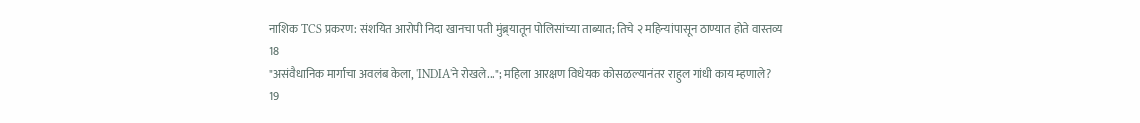नाशिक TCS प्रकरण: संशयित आरोपी निदा खानचा पती मुंब्र्यातून पोलिसांच्या ताब्यात; तिचे २ महिन्यांपासून ठाण्यात होते वास्तव्य
18
"असंवैधानिक मार्गाचा अवलंब केला, 'INDIA'ने रोखले..."; महिला आरक्षण विधेयक कोसळल्यानंतर राहुल गांधी काय म्हणाले?
19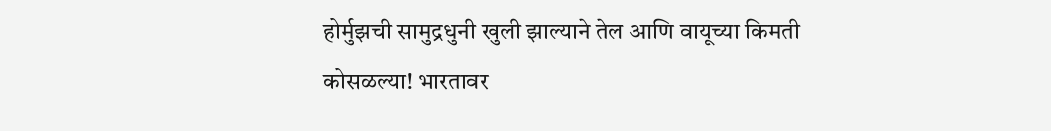होर्मुझची सामुद्रधुनी खुली झाल्याने तेल आणि वायूच्या किमती कोसळल्या! भारतावर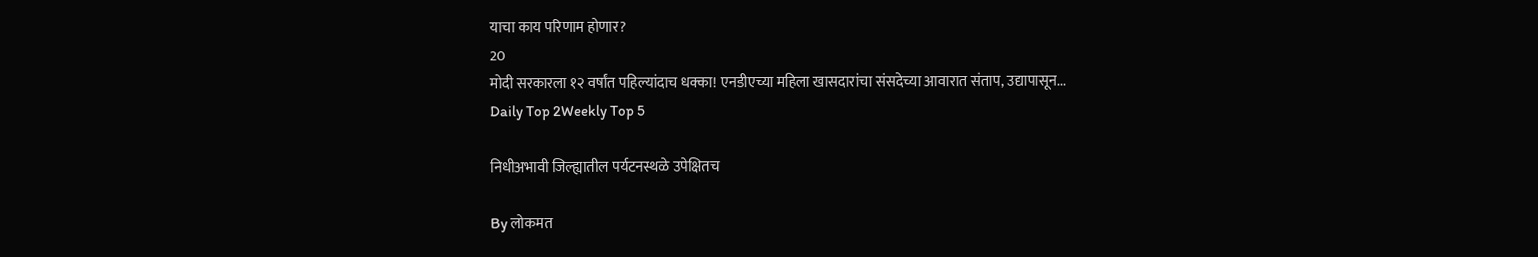याचा काय परिणाम होणार?
20
मोदी सरकारला १२ वर्षांत पहिल्यांदाच धक्का! एनडीएच्या महिला खासदारांचा संसदेच्या आवारात संताप, उद्यापासून...
Daily Top 2Weekly Top 5

निधीअभावी जिल्ह्यातील पर्यटनस्थळे उपेक्षितच

By लोकमत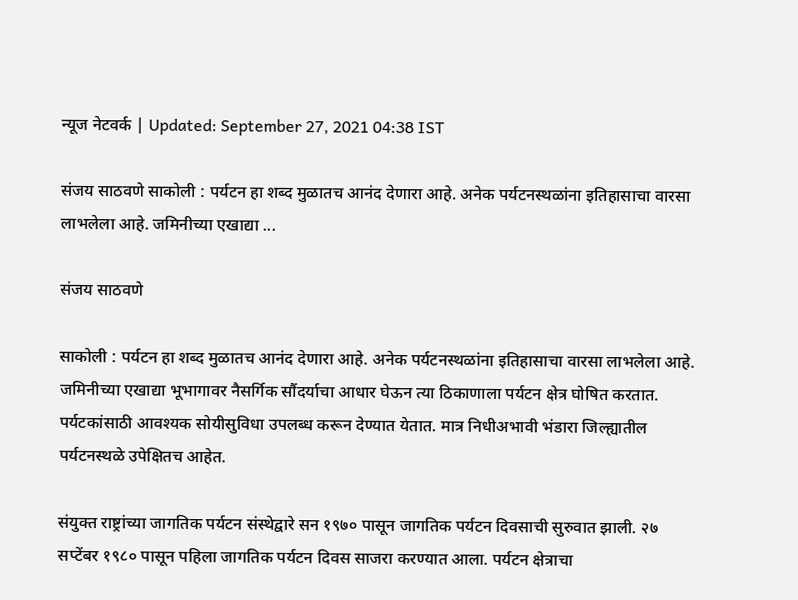न्यूज नेटवर्क | Updated: September 27, 2021 04:38 IST

संजय साठवणे साकोली : पर्यटन हा शब्द मुळातच आनंद देणारा आहे. अनेक पर्यटनस्थळांना इतिहासाचा वारसा लाभलेला आहे. जमिनीच्या एखाद्या ...

संजय साठवणे

साकोली : पर्यटन हा शब्द मुळातच आनंद देणारा आहे. अनेक पर्यटनस्थळांना इतिहासाचा वारसा लाभलेला आहे. जमिनीच्या एखाद्या भूभागावर नैसर्गिक सौंदर्याचा आधार घेऊन त्या ठिकाणाला पर्यटन क्षेत्र घोषित करतात. पर्यटकांसाठी आवश्यक सोयीसुविधा उपलब्ध करून देण्यात येतात. मात्र निधीअभावी भंडारा जिल्ह्यातील पर्यटनस्थळे उपेक्षितच आहेत.

संयुक्त राष्ट्रांच्या जागतिक पर्यटन संस्थेद्वारे सन १९७० पासून जागतिक पर्यटन दिवसाची सुरुवात झाली. २७ सप्टेंबर १९८० पासून पहिला जागतिक पर्यटन दिवस साजरा करण्यात आला. पर्यटन क्षेत्राचा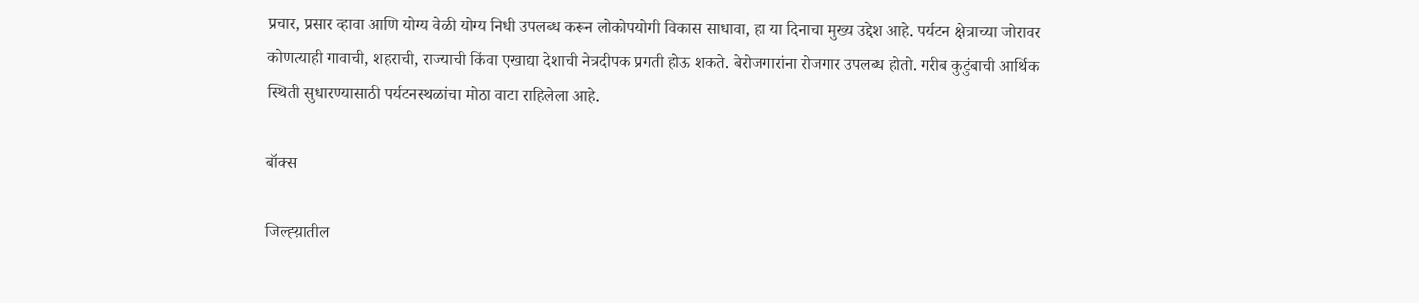प्रचार, प्रसार व्हावा आणि योग्य वेळी योग्य निधी उपलब्ध करून लोकोपयोगी विकास साधावा, हा या दिनाचा मुख्य उद्देश आहे. पर्यटन क्षेत्राच्या जोरावर कोणत्याही गावाची, शहराची, राज्याची किंवा एखाद्या देशाची नेत्रदीपक प्रगती होऊ शकते. बेरोजगारांना रोजगार उपलब्ध होतो. गरीब कुटुंबाची आर्थिक स्थिती सुधारण्यासाठी पर्यटनस्थळांचा मोठा वाटा राहिलेला आहे.

बॉक्स

जिल्ह्य़ातील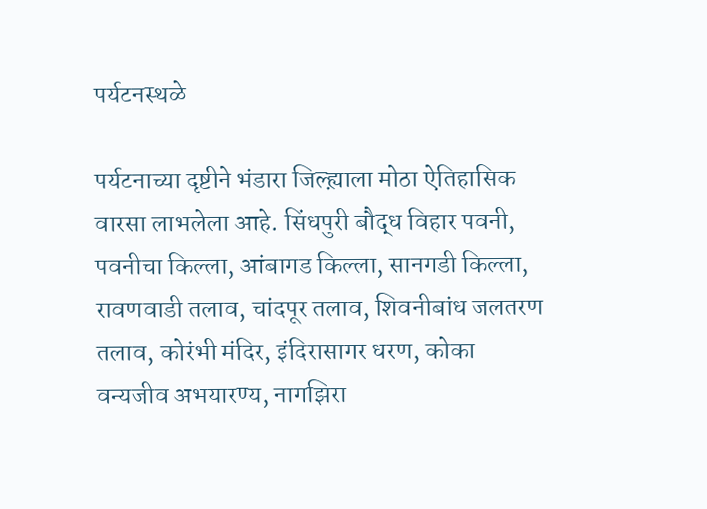पर्यटनस्थळे

पर्यटनाच्या दृष्टीने भंडारा जिल्ह्य़ाला मोठा ऐतिहासिक वारसा लाभलेला आहे. सिंधपुरी बौद्ध विहार पवनी, पवनीचा किल्ला, आंबागड किल्ला, सानगडी किल्ला, रावणवाडी तलाव, चांदपूर तलाव, शिवनीबांध जलतरण तलाव, कोरंभी मंदिर, इंदिरासागर धरण, कोका वन्यजीव अभयारण्य, नागझिरा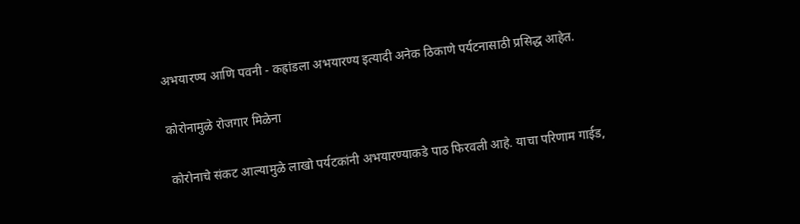अभयारण्य आणि पवनी - कह्रांडला अभयारण्य इत्यादी अनेक ठिकाणे पर्यटनासाठी प्रसिद्ध आहेत.

कोरोनामुळे रोजगार मिळेना

कोरोनाचे संकट आल्यामुळे लाखो पर्यटकांनी अभयारण्याकडे पाठ फिरवली आहे. याचा परिणाम गाईड,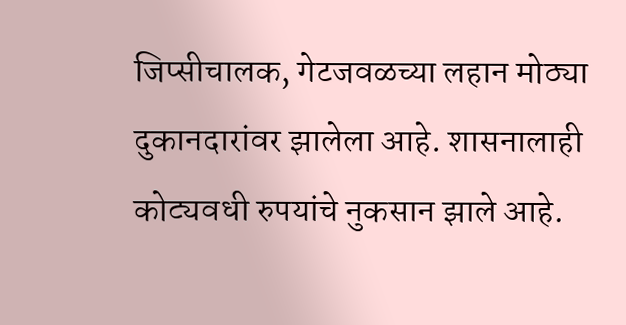जिप्सीचालक, गेटजवळच्या लहान मोठ्या दुकानदारांवर झालेला आहे. शासनालाही कोट्यवधी रुपयांचे नुकसान झाले आहे.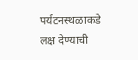पर्यटनस्थळाकडे लक्ष देण्याची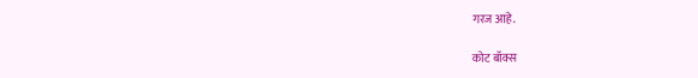गरज आहे.

कोट बॉक्स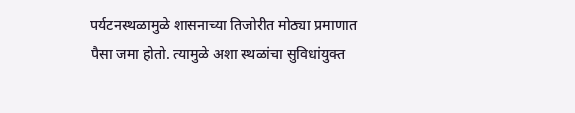पर्यटनस्थळामुळे शासनाच्या तिजोरीत मोठ्या प्रमाणात पैसा जमा होतो. त्यामुळे अशा स्थळांचा सुविधांयुक्त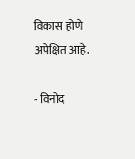विकास होणे अपेक्षित आहे.

- विनोद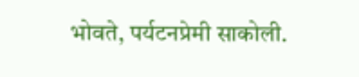भोवते, पर्यटनप्रेमी साकोली.